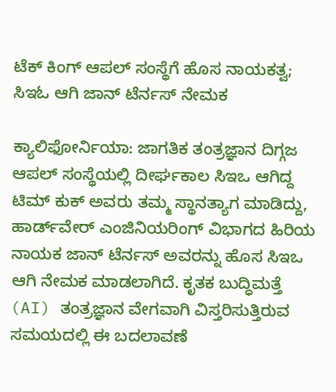ಟೆಕ್ ಕಿಂಗ್ ಆಪಲ್ ಸಂಸ್ಥೆಗೆ ಹೊಸ ನಾಯಕತ್ವ; ಸಿಇಓ ಆಗಿ ಜಾನ್ ಟೆರ್ನಸ್ ನೇಮಕ

ಕ್ಯಾಲಿಫೋರ್ನಿಯಾ: ಜಾಗತಿಕ ತಂತ್ರಜ್ಞಾನ ದಿಗ್ಗಜ ಆಪಲ್ ಸಂಸ್ಥೆಯಲ್ಲಿ ದೀರ್ಘಕಾಲ ಸಿಇಒ ಆಗಿದ್ದ ಟಿಮ್ ಕುಕ್ ಅವರು ತಮ್ಮ ಸ್ಥಾನತ್ಯಾಗ ಮಾಡಿದ್ದು, ಹಾರ್ಡ್‌ವೇರ್ ಎಂಜಿನಿಯರಿಂಗ್ ವಿಭಾಗದ ಹಿರಿಯ ನಾಯಕ ಜಾನ್ ಟೆರ್ನಸ್ ಅವರನ್ನು ಹೊಸ ಸಿಇಒ ಆಗಿ ನೇಮಕ ಮಾಡಲಾಗಿದೆ. ಕೃತಕ ಬುದ್ಧಿಮತ್ತೆ (AI) ತಂತ್ರಜ್ಞಾನ ವೇಗವಾಗಿ ವಿಸ್ತರಿಸುತ್ತಿರುವ ಸಮಯದಲ್ಲಿ ಈ ಬದಲಾವಣೆ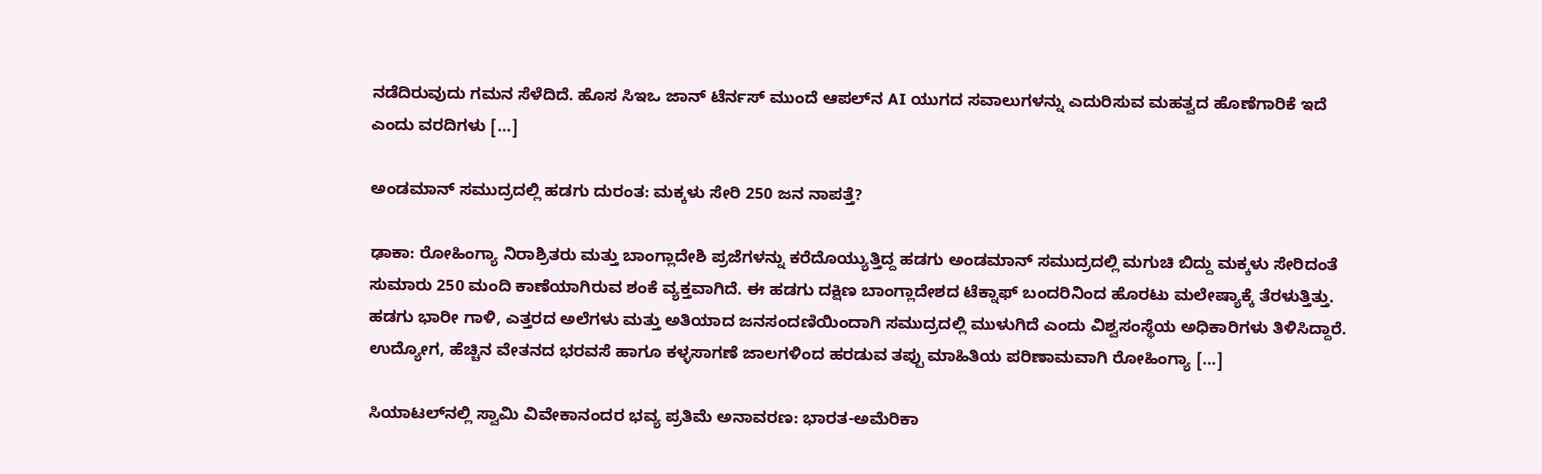ನಡೆದಿರುವುದು ಗಮನ ಸೆಳೆದಿದೆ. ಹೊಸ ಸಿಇಒ ಜಾನ್ ಟೆರ್ನಸ್ ಮುಂದೆ ಆಪಲ್‌ನ AI ಯುಗದ ಸವಾಲುಗಳನ್ನು ಎದುರಿಸುವ ಮಹತ್ವದ ಹೊಣೆಗಾರಿಕೆ ಇದೆ ಎಂದು ವರದಿಗಳು […]

ಅಂಡಮಾನ್ ಸಮುದ್ರದಲ್ಲಿ ಹಡಗು ದುರಂತ: ಮಕ್ಕಳು ಸೇರಿ 250 ಜನ ನಾಪತ್ತೆ?

ಢಾಕಾ: ರೋಹಿಂಗ್ಯಾ ನಿರಾಶ್ರಿತರು ಮತ್ತು ಬಾಂಗ್ಲಾದೇಶಿ ಪ್ರಜೆಗಳನ್ನು ಕರೆದೊಯ್ಯುತ್ತಿದ್ದ ಹಡಗು ಅಂಡಮಾನ್ ಸಮುದ್ರದಲ್ಲಿ ಮಗುಚಿ ಬಿದ್ದು ಮಕ್ಕಳು ಸೇರಿದಂತೆ ಸುಮಾರು 250 ಮಂದಿ ಕಾಣೆಯಾಗಿರುವ ಶಂಕೆ ವ್ಯಕ್ತವಾಗಿದೆ. ಈ ಹಡಗು ದಕ್ಷಿಣ ಬಾಂಗ್ಲಾದೇಶದ ಟೆಕ್ನಾಫ್‌ ಬಂದರಿನಿಂದ ಹೊರಟು ಮಲೇಷ್ಯಾಕ್ಕೆ ತೆರಳುತ್ತಿತ್ತು. ಹಡಗು ಭಾರೀ ಗಾಳಿ, ಎತ್ತರದ ಅಲೆಗಳು ಮತ್ತು ಅತಿಯಾದ ಜನಸಂದಣಿಯಿಂದಾಗಿ ಸಮುದ್ರದಲ್ಲಿ ಮುಳುಗಿದೆ ಎಂದು ವಿಶ್ವಸಂಸ್ಥೆಯ ಅಧಿಕಾರಿಗಳು ತಿಳಿಸಿದ್ದಾರೆ. ಉದ್ಯೋಗ, ಹೆಚ್ಚಿನ ವೇತನದ ಭರವಸೆ ಹಾಗೂ ಕಳ್ಳಸಾಗಣೆ ಜಾಲಗಳಿಂದ ಹರಡುವ ತಪ್ಪು ಮಾಹಿತಿಯ ಪರಿಣಾಮವಾಗಿ ರೋಹಿಂಗ್ಯಾ […]

ಸಿಯಾಟಲ್‌ನಲ್ಲಿ ಸ್ವಾಮಿ ವಿವೇಕಾನಂದರ ಭವ್ಯ ಪ್ರತಿಮೆ ಅನಾವರಣ: ಭಾರತ-ಅಮೆರಿಕಾ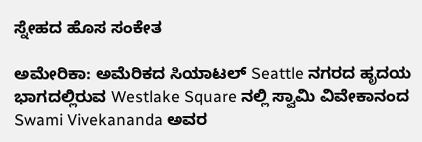ಸ್ನೇಹದ ಹೊಸ ಸಂಕೇತ

ಅಮೇರಿಕಾ: ಅಮೆರಿಕದ ಸಿಯಾಟಲ್ Seattle ನಗರದ ಹೃದಯ ಭಾಗದಲ್ಲಿರುವ Westlake Square ನಲ್ಲಿ ಸ್ವಾಮಿ ವಿವೇಕಾನಂದ Swami Vivekananda ಅವರ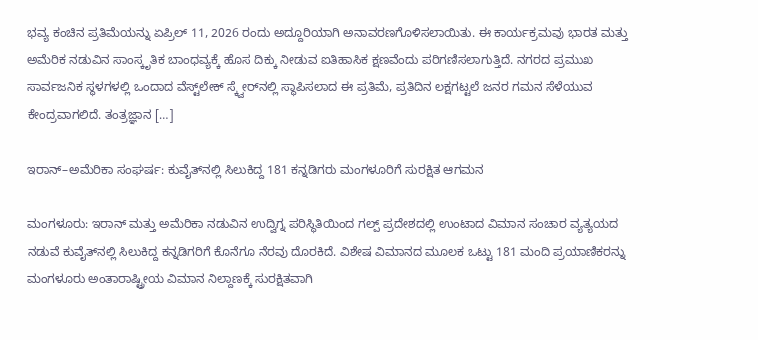ಭವ್ಯ ಕಂಚಿನ ಪ್ರತಿಮೆಯನ್ನು ಏಪ್ರಿಲ್ 11, 2026 ರಂದು ಅದ್ದೂರಿಯಾಗಿ ಅನಾವರಣಗೊಳಿಸಲಾಯಿತು. ಈ ಕಾರ್ಯಕ್ರಮವು ಭಾರತ ಮತ್ತು ಅಮೆರಿಕ ನಡುವಿನ ಸಾಂಸ್ಕೃತಿಕ ಬಾಂಧವ್ಯಕ್ಕೆ ಹೊಸ ದಿಕ್ಕು ನೀಡುವ ಐತಿಹಾಸಿಕ ಕ್ಷಣವೆಂದು ಪರಿಗಣಿಸಲಾಗುತ್ತಿದೆ. ನಗರದ ಪ್ರಮುಖ ಸಾರ್ವಜನಿಕ ಸ್ಥಳಗಳಲ್ಲಿ ಒಂದಾದ ವೆಸ್ಟ್‌ಲೇಕ್ ಸ್ಕ್ವೇರ್‌ನಲ್ಲಿ ಸ್ಥಾಪಿಸಲಾದ ಈ ಪ್ರತಿಮೆ, ಪ್ರತಿದಿನ ಲಕ್ಷಗಟ್ಟಲೆ ಜನರ ಗಮನ ಸೆಳೆಯುವ ಕೇಂದ್ರವಾಗಲಿದೆ. ತಂತ್ರಜ್ಞಾನ […]

ಇರಾನ್–ಅಮೆರಿಕಾ ಸಂಘರ್ಷ: ಕುವೈತ್‌ನಲ್ಲಿ ಸಿಲುಕಿದ್ದ 181 ಕನ್ನಡಿಗರು ಮಂಗಳೂರಿಗೆ ಸುರಕ್ಷಿತ ಆಗಮನ

ಮಂಗಳೂರು: ಇರಾನ್ ಮತ್ತು ಅಮೆರಿಕಾ ನಡುವಿನ ಉದ್ವಿಗ್ನ ಪರಿಸ್ಥಿತಿಯಿಂದ ಗಲ್ಪ್ ಪ್ರದೇಶದಲ್ಲಿ ಉಂಟಾದ ವಿಮಾನ ಸಂಚಾರ ವ್ಯತ್ಯಯದ ನಡುವೆ ಕುವೈತ್‌ನಲ್ಲಿ ಸಿಲುಕಿದ್ದ ಕನ್ನಡಿಗರಿಗೆ ಕೊನೆಗೂ ನೆರವು ದೊರಕಿದೆ. ವಿಶೇಷ ವಿಮಾನದ ಮೂಲಕ ಒಟ್ಟು 181 ಮಂದಿ ಪ್ರಯಾಣಿಕರನ್ನು ಮಂಗಳೂರು ಅಂತಾರಾಷ್ಟ್ರೀಯ ವಿಮಾನ ನಿಲ್ದಾಣಕ್ಕೆ ಸುರಕ್ಷಿತವಾಗಿ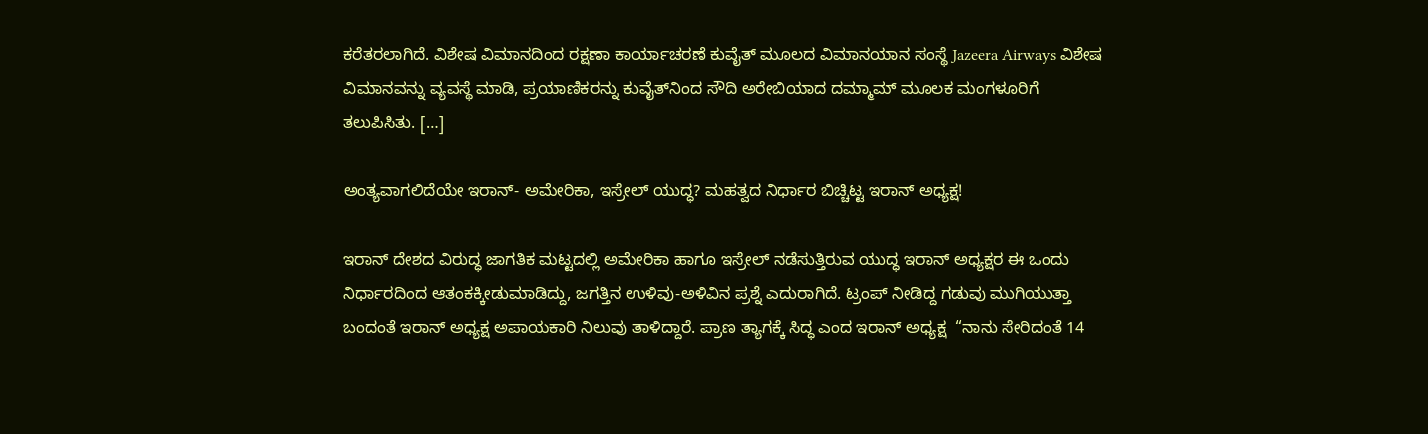ಕರೆತರಲಾಗಿದೆ. ವಿಶೇಷ ವಿಮಾನದಿಂದ ರಕ್ಷಣಾ ಕಾರ್ಯಾಚರಣೆ ಕುವೈತ್ ಮೂಲದ ವಿಮಾನಯಾನ ಸಂಸ್ಥೆ Jazeera Airways ವಿಶೇಷ ವಿಮಾನವನ್ನು ವ್ಯವಸ್ಥೆ ಮಾಡಿ, ಪ್ರಯಾಣಿಕರನ್ನು ಕುವೈತ್‌ನಿಂದ ಸೌದಿ ಅರೇಬಿಯಾದ ದಮ್ಮಾಮ್‌ ಮೂಲಕ ಮಂಗಳೂರಿಗೆ ತಲುಪಿಸಿತು. […]

ಅಂತ್ಯವಾಗಲಿದೆಯೇ ಇರಾನ್- ಅಮೇರಿಕಾ, ಇಸ್ರೇಲ್ ಯುದ್ಧ? ಮಹತ್ವದ ನಿರ್ಧಾರ ಬಿಚ್ಚಿಟ್ಟ ಇರಾನ್ ಅಧ್ಯಕ್ಷ!

ಇರಾನ್ ದೇಶದ ವಿರುದ್ಧ ಜಾಗತಿಕ ಮಟ್ಟದಲ್ಲಿ ಅಮೇರಿಕಾ ಹಾಗೂ ಇಸ್ರೇಲ್ ನಡೆಸುತ್ತಿರುವ ಯುದ್ಧ ಇರಾನ್ ಅಧ್ಯಕ್ಷರ ಈ ಒಂದು ನಿರ್ಧಾರದಿಂದ ಆತಂಕಕ್ಕೀಡುಮಾಡಿದ್ದು, ಜಗತ್ತಿನ ಉಳಿವು-ಅಳಿವಿನ ಪ್ರಶ್ನೆ ಎದುರಾಗಿದೆ. ಟ್ರಂಪ್ ನೀಡಿದ್ದ ಗಡುವು ಮುಗಿಯುತ್ತಾ ಬಂದಂತೆ ಇರಾನ್ ಅಧ್ಯಕ್ಷ ಅಪಾಯಕಾರಿ ನಿಲುವು ತಾಳಿದ್ದಾರೆ. ಪ್ರಾಣ ತ್ಯಾಗಕ್ಕೆ ಸಿದ್ಧ ಎಂದ ಇರಾನ್ ಅಧ್ಯಕ್ಷ  “ನಾನು ಸೇರಿದಂತೆ 14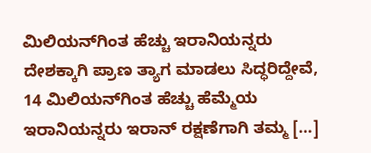ಮಿಲಿಯನ್‌ಗಿಂತ ಹೆಚ್ಚು ಇರಾನಿಯನ್ನರು ದೇಶಕ್ಕಾಗಿ ಪ್ರಾಣ ತ್ಯಾಗ ಮಾಡಲು ಸಿದ್ಧರಿದ್ದೇವೆ, 14 ಮಿಲಿಯನ್‌ಗಿಂತ ಹೆಚ್ಚು ಹೆಮ್ಮೆಯ ಇರಾನಿಯನ್ನರು ಇರಾನ್ ರಕ್ಷಣೆಗಾಗಿ ತಮ್ಮ […]